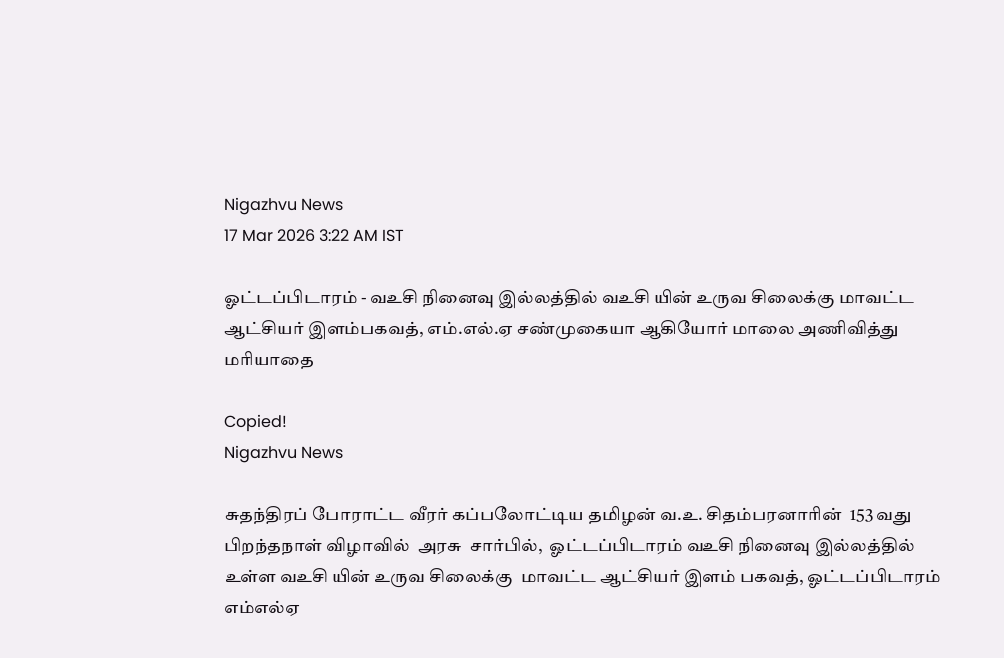Nigazhvu News
17 Mar 2026 3:22 AM IST

ஓட்டப்பிடாரம் - வஉசி நினைவு இல்லத்தில் வஉசி யின் உருவ சிலைக்கு மாவட்ட ஆட்சியர் இளம்பகவத், எம்.எல்.ஏ சண்முகையா ஆகியோர் மாலை அணிவித்து மரியாதை

Copied!
Nigazhvu News

சுதந்திரப் போராட்ட வீரர் கப்பலோட்டிய தமிழன் வ.உ. சிதம்பரனாரின்  153 வது பிறந்தநாள் விழாவில்  அரசு  சார்பில்,  ஓட்டப்பிடாரம் வஉசி நினைவு இல்லத்தில் உள்ள வஉசி யின் உருவ சிலைக்கு  மாவட்ட ஆட்சியர் இளம் பகவத், ஓட்டப்பிடாரம் எம்எல்ஏ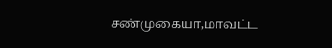சண்முகையா,மாவட்ட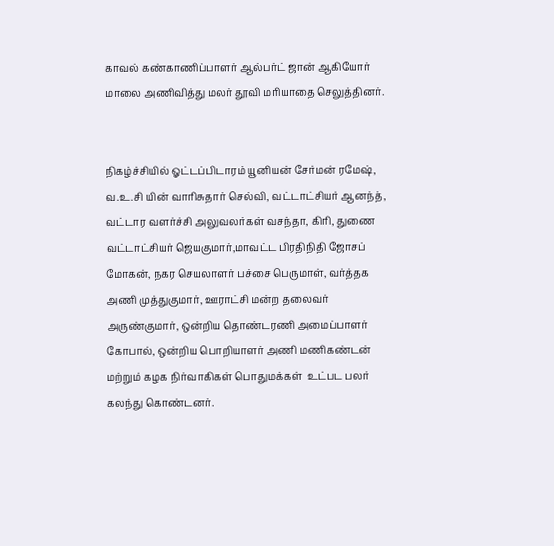காவல் கண்காணிப்பாளர் ஆல்பர்ட் ஜான் ஆகியோர் மாலை அணிவித்து மலர் தூவி மரியாதை செலுத்தினர்.


நிகழ்ச்சியில் ஓட்டப்பிடாரம் யூனியன் சேர்மன் ரமேஷ், வ.உ.சி யின் வாரிசுதார் செல்வி, வட்டாட்சியர் ஆனந்த், வட்டார வளர்ச்சி அலுவலர்கள் வசந்தா, கிரி, துணை வட்டாட்சியர் ஜெயகுமார்,மாவட்ட பிரதிநிதி ஜோசப் மோகன், நகர செயலாளர் பச்சை பெருமாள், வர்த்தக அணி முத்துகுமார், ஊராட்சி மன்ற தலைவர் அருண்குமார், ஒன்றிய தொண்டரணி அமைப்பாளர் கோபால், ஒன்றிய பொறியாளர் அணி மணிகண்டன் மற்றும் கழக நிர்வாகிகள் பொதுமக்கள்  உட்பட பலர் கலந்து கொண்டனர்.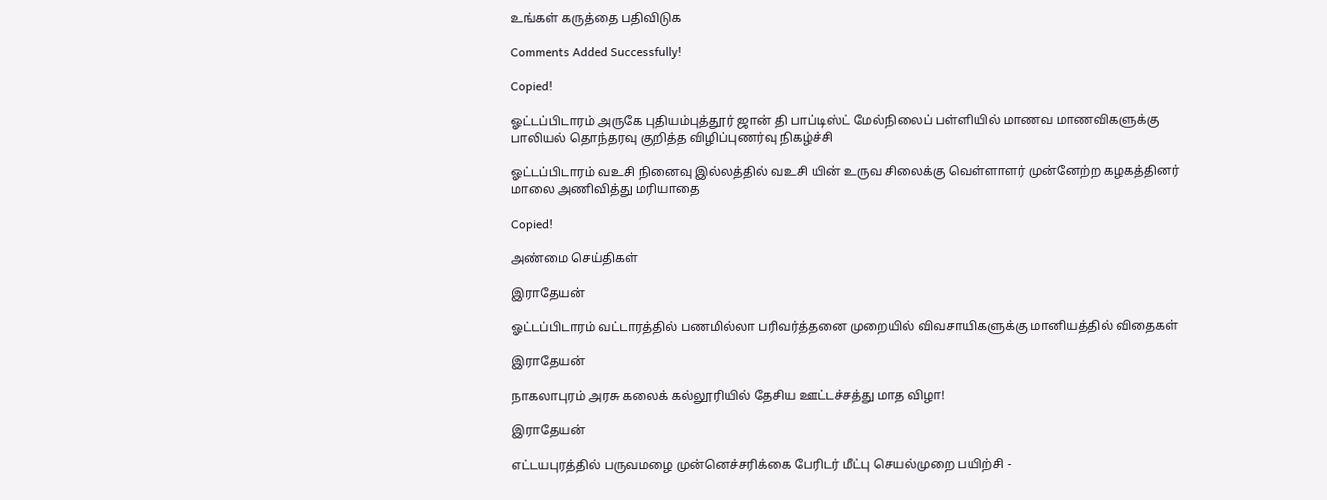உங்கள் கருத்தை பதிவிடுக

Comments Added Successfully!

Copied!

ஓட்டப்பிடாரம் அருகே புதியம்புத்தூர் ஜான் தி பாப்டிஸ்ட் மேல்நிலைப் பள்ளியில் மாணவ மாணவிகளுக்கு பாலியல் தொந்தரவு குறித்த விழிப்புணர்வு நிகழ்ச்சி

ஓட்டப்பிடாரம் வஉசி நினைவு இல்லத்தில் வஉசி யின் உருவ சிலைக்கு வெள்ளாளர் முன்னேற்ற கழகத்தினர் மாலை அணிவித்து மரியாதை

Copied!

அண்மை செய்திகள்

இராதேயன்

ஓட்டப்பிடாரம் வட்டாரத்தில் பணமில்லா பரிவர்த்தனை முறையில் விவசாயிகளுக்கு மானியத்தில் விதைகள்

இராதேயன்

நாகலாபுரம் அரசு கலைக் கல்லூரியில் தேசிய ஊட்டச்சத்து மாத விழா!

இராதேயன்

எட்டயபுரத்தில் பருவமழை முன்னெச்சரிக்கை பேரிடர் மீட்பு செயல்முறை பயிற்சி -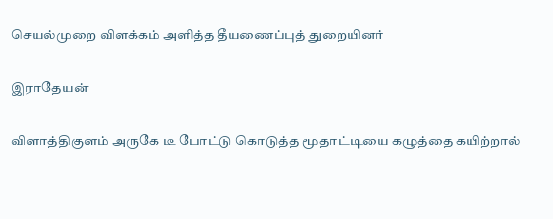செயல்முறை விளக்கம் அளித்த தீயணைப்புத் துறையினர்

இராதேயன்

விளாத்திகுளம் அருகே டீ போட்டு கொடுத்த மூதாட்டியை கழுத்தை கயிற்றால்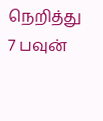நெறித்து 7 பவுன்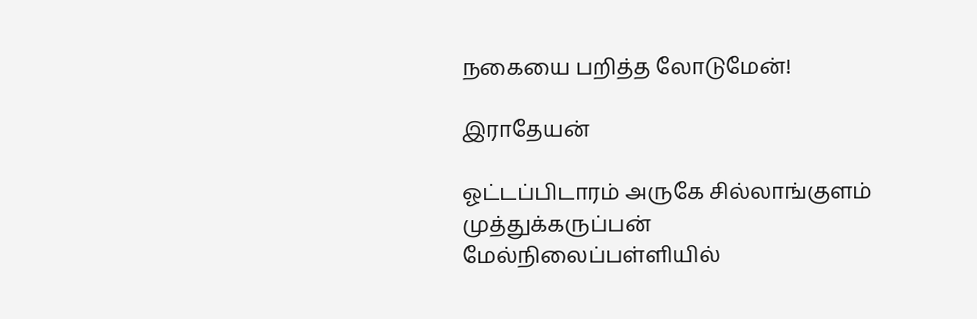நகையை பறித்த லோடுமேன்!

இராதேயன்

ஓட்டப்பிடாரம் அருகே சில்லாங்குளம் முத்துக்கருப்பன் மேல்நிலைப்பள்ளியில்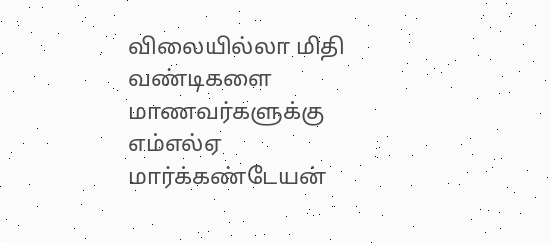விலையில்லா மிதி வண்டிகளை மாணவர்களுக்கு எம்எல்ஏ மார்க்கண்டேயன்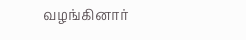வழங்கினார்